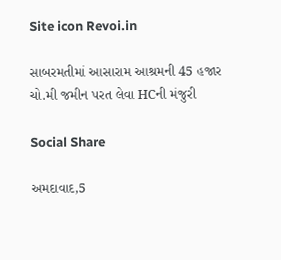Site icon Revoi.in

સાબરમતીમાં આસારામ આશ્રમની 45 હજાર ચો.મી જમીન પરત લેવા HCની મંજુરી

Social Share

અમદાવાદ,5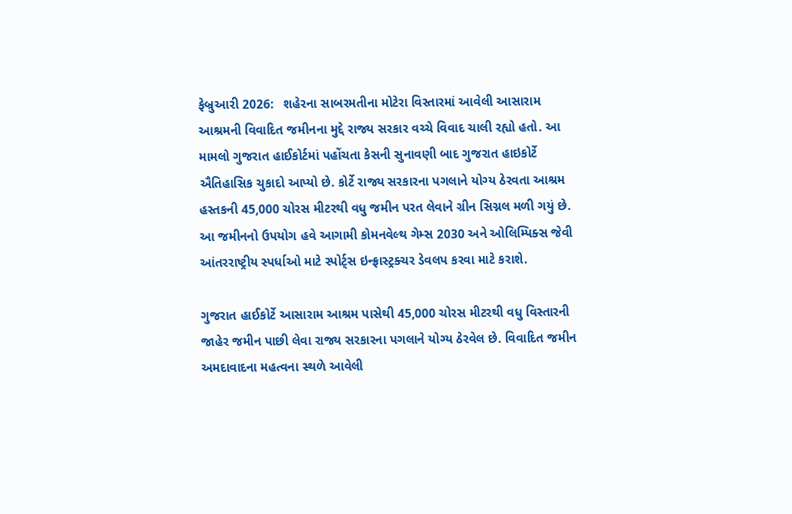ફેબ્રુઆરી 2026:   શહેરના સાબરમતીના મોટેરા વિસ્તારમાં આવેલી આસારામ આશ્રમની વિવાદિત જમીનના મુદ્દે રાજ્ય સરકાર વચ્ચે વિવાદ ચાલી રહ્યો હતો. આ મામલો ગુજરાત હાઈકોર્ટમાં પહોંચતા કેસની સુનાવણી બાદ ગુજરાત હાઇકોર્ટે ઐતિહાસિક ચુકાદો આપ્યો છે. કોર્ટે રાજ્ય સરકારના પગલાને યોગ્ય ઠેરવતા આશ્રમ હસ્તકની 45,000 ચોરસ મીટરથી વધુ જમીન પરત લેવાને ગ્રીન સિગ્નલ મળી ગયું છે. આ જમીનનો ઉપયોગ હવે આગામી કોમનવેલ્થ ગેમ્સ 2030 અને ઓલિમ્પિક્સ જેવી આંતરરાષ્ટ્રીય સ્પર્ધાઓ માટે સ્પોર્ટ્સ ઇન્ફ્રાસ્ટ્રક્ચર ડેવલપ કરવા માટે કરાશે.

ગુજરાત હાઈકોર્ટે આસારામ આશ્રમ પાસેથી 45,000 ચોરસ મીટરથી વધુ વિસ્તારની જાહેર જમીન પાછી લેવા રાજ્ય સરકારના પગલાને યોગ્ય ઠેરવેલ છે. વિવાદિત જમીન અમદાવાદના મહત્વના સ્થળે આવેલી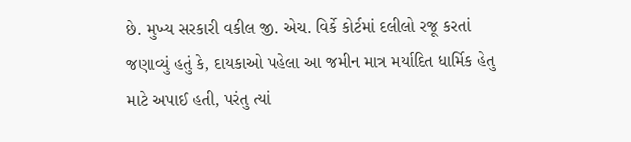છે. મુખ્ય સરકારી વકીલ જી. એચ. વિર્કે કોર્ટમાં દલીલો રજૂ કરતાં જણાવ્યું હતું કે, દાયકાઓ પહેલા આ જમીન માત્ર મર્યાદિત ધાર્મિક હેતુ માટે અપાઈ હતી, પરંતુ ત્યાં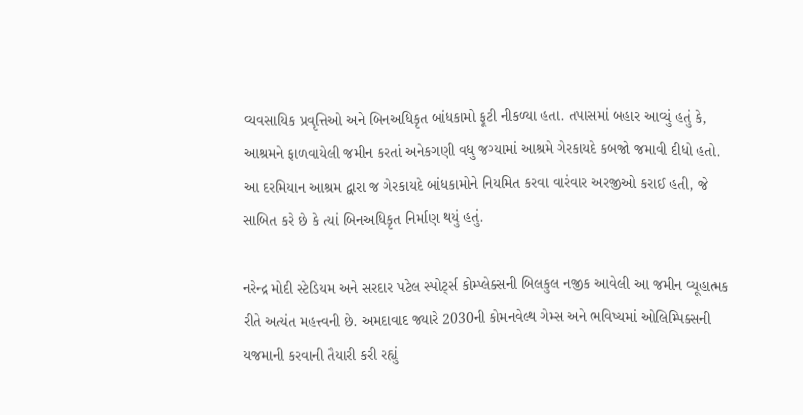વ્યવસાયિક પ્રવૃત્તિઓ અને બિનઅધિકૃત બાંધકામો ફૂટી નીકળ્યા હતા. તપાસમાં બહાર આવ્યું હતું કે, આશ્રમને ફાળવાયેલી જમીન કરતાં અનેકગણી વધુ જગ્યામાં આશ્રમે ગેરકાયદે કબજો જમાવી દીધો હતો. આ દરમિયાન આશ્રમ દ્વારા જ ગેરકાયદે બાંધકામોને નિયમિત કરવા વારંવાર અરજીઓ કરાઈ હતી, જે સાબિત કરે છે કે ત્યાં બિનઅધિકૃત નિર્માણ થયું હતું.

નરેન્દ્ર મોદી સ્ટેડિયમ અને સરદાર પટેલ સ્પોર્ટ્સ કોમ્પ્લેક્સની બિલકુલ નજીક આવેલી આ જમીન વ્યૂહાત્મક રીતે અત્યંત મહત્ત્વની છે. અમદાવાદ જ્યારે 2030ની કોમનવેલ્થ ગેમ્સ અને ભવિષ્યમાં ઓલિમ્પિક્સની યજમાની કરવાની તૈયારી કરી રહ્યું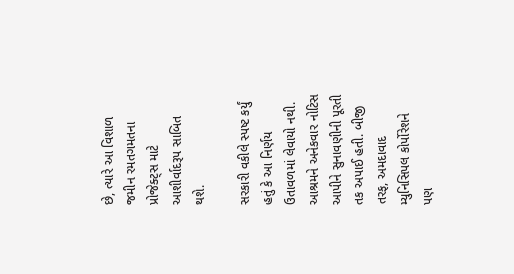છે, ત્યારે આ વિશાળ જમીન રમતગમતના પ્રોજેક્ટ્સ માટે આશીર્વાદરૂપ સાબિત થશે.

સરકારી વકીલે સ્પષ્ટ કર્યું હતું કે આ નિર્ણય ઉતાવળમાં લેવાયો નથી. આશ્રમને અનેકવાર નોટિસ આપીને સુનાવણીની પૂરતી તક અપાઈ હતી. બીજી તરફ, અમદાવાદ મ્યુનિસિપલ કોર્પોરેશને પણ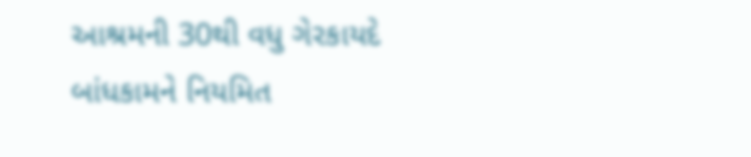આશ્રમની 30થી વધુ ગેરકાયદે બાંધકામને નિયમિત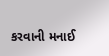કરવાની મનાઈ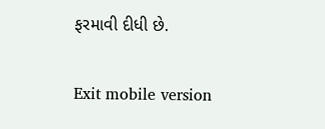ફરમાવી દીધી છે.

Exit mobile version